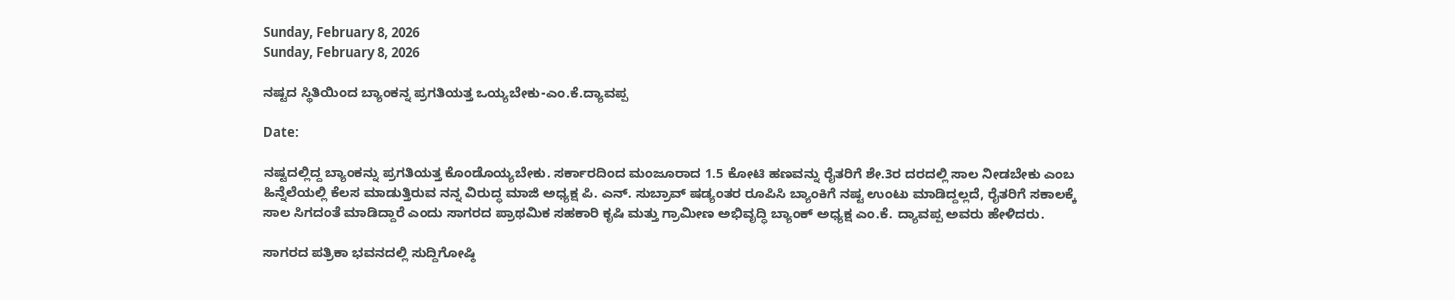Sunday, February 8, 2026
Sunday, February 8, 2026

ನಷ್ಟದ ಸ್ಥಿತಿಯಿಂದ ಬ್ಯಾಂಕನ್ನ ಪ್ರಗತಿಯತ್ತ ಒಯ್ಯಬೇಕು-ಎಂ.ಕೆ.ದ್ಯಾವಪ್ಪ

Date:

ನಷ್ಟದಲ್ಲಿದ್ದ ಬ್ಯಾಂಕನ್ನು ಪ್ರಗತಿಯತ್ತ ಕೊಂಡೊಯ್ಯಬೇಕು. ಸರ್ಕಾರದಿಂದ ಮಂಜೂರಾದ 1.5 ಕೋಟಿ ಹಣವನ್ನು ರೈತರಿಗೆ ಶೇ.3ರ ದರದಲ್ಲಿ ಸಾಲ ನೀಡಬೇಕು ಎಂಬ ಹಿನ್ನೆಲೆಯಲ್ಲಿ ಕೆಲಸ ಮಾಡುತ್ತಿರುವ ನನ್ನ ವಿರುದ್ಧ ಮಾಜಿ ಅಧ್ಯಕ್ಷ ಪಿ. ಎನ್. ಸುಬ್ರಾವ್ ಷಡ್ಯಂತರ ರೂಪಿಸಿ ಬ್ಯಾಂಕಿಗೆ ನಷ್ಟ ಉಂಟು ಮಾಡಿದ್ದಲ್ಲದೆ, ರೈತರಿಗೆ ಸಕಾಲಕ್ಕೆ ಸಾಲ ಸಿಗದಂತೆ ಮಾಡಿದ್ದಾರೆ ಎಂದು ಸಾಗರದ ಪ್ರಾಥಮಿಕ ಸಹಕಾರಿ ಕೃಷಿ ಮತ್ತು ಗ್ರಾಮೀಣ ಅಭಿವೃದ್ಧಿ ಬ್ಯಾಂಕ್ ಅಧ್ಯಕ್ಷ ಎಂ.ಕೆ. ದ್ಯಾವಪ್ಪ ಅವರು ಹೇಳಿದರು.

ಸಾಗರದ ಪತ್ರಿಕಾ ಭವನದಲ್ಲಿ ಸುದ್ದಿಗೋಷ್ಠಿ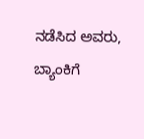ನಡೆಸಿದ ಅವರು, ಬ್ಯಾಂಕಿಗೆ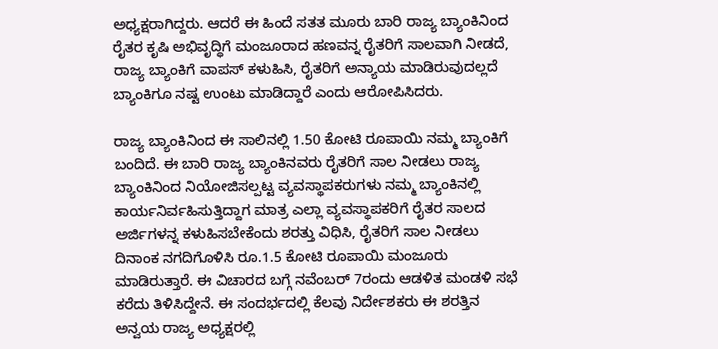ಅಧ್ಯಕ್ಷರಾಗಿದ್ದರು. ಆದರೆ ಈ ಹಿಂದೆ ಸತತ ಮೂರು ಬಾರಿ ರಾಜ್ಯ ಬ್ಯಾಂಕಿನಿಂದ ರೈತರ ಕೃಷಿ ಅಭಿವೃದ್ಧಿಗೆ ಮಂಜೂರಾದ ಹಣವನ್ನ ರೈತರಿಗೆ ಸಾಲವಾಗಿ ನೀಡದೆ, ರಾಜ್ಯ ಬ್ಯಾಂಕಿಗೆ ವಾಪಸ್ ಕಳುಹಿಸಿ, ರೈತರಿಗೆ ಅನ್ಯಾಯ ಮಾಡಿರುವುದಲ್ಲದೆ ಬ್ಯಾಂಕಿಗೂ ನಷ್ಟ ಉಂಟು ಮಾಡಿದ್ದಾರೆ ಎಂದು ಆರೋಪಿಸಿದರು.

ರಾಜ್ಯ ಬ್ಯಾಂಕಿನಿಂದ ಈ ಸಾಲಿನಲ್ಲಿ 1.50 ಕೋಟಿ ರೂಪಾಯಿ ನಮ್ಮ ಬ್ಯಾಂಕಿಗೆ ಬಂದಿದೆ. ಈ ಬಾರಿ ರಾಜ್ಯ ಬ್ಯಾಂಕಿನವರು ರೈತರಿಗೆ ಸಾಲ ನೀಡಲು ರಾಜ್ಯ ಬ್ಯಾಂಕಿನಿಂದ ನಿಯೋಜಿಸಲ್ಪಟ್ಟ ವ್ಯವಸ್ಥಾಪಕರುಗಳು ನಮ್ಮ ಬ್ಯಾಂಕಿನಲ್ಲಿ ಕಾರ್ಯನಿರ್ವಹಿಸುತ್ತಿದ್ದಾಗ ಮಾತ್ರ ಎಲ್ಲಾ ವ್ಯವಸ್ಥಾಪಕರಿಗೆ ರೈತರ ಸಾಲದ ಅರ್ಜಿಗಳನ್ನ ಕಳುಹಿಸಬೇಕೆಂದು ಶರತ್ತು ವಿಧಿಸಿ, ರೈತರಿಗೆ ಸಾಲ ನೀಡಲು ದಿನಾಂಕ ನಗದಿಗೊಳಿಸಿ ರೂ.1.5 ಕೋಟಿ ರೂಪಾಯಿ ಮಂಜೂರು ಮಾಡಿರುತ್ತಾರೆ. ಈ ವಿಚಾರದ ಬಗ್ಗೆ ನವೆಂಬರ್ 7ರಂದು ಆಡಳಿತ ಮಂಡಳಿ ಸಭೆ ಕರೆದು ತಿಳಿಸಿದ್ದೇನೆ. ಈ ಸಂದರ್ಭದಲ್ಲಿ ಕೆಲವು ನಿರ್ದೇಶಕರು ಈ ಶರತ್ತಿನ ಅನ್ವಯ ರಾಜ್ಯ ಅಧ್ಯಕ್ಷರಲ್ಲಿ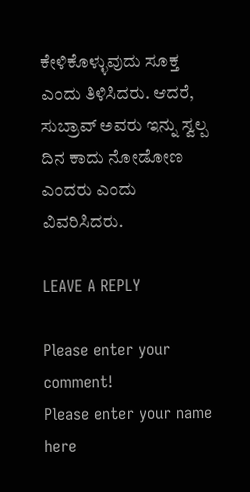ಕೇಳಿಕೊಳ್ಳುವುದು ಸೂಕ್ತ ಎಂದು ತಿಳಿಸಿದರು. ಆದರೆ, ಸುಬ್ರಾವ್ ಅವರು ಇನ್ನು ಸ್ವಲ್ಪ ದಿನ ಕಾದು ನೋಡೋಣ ಎಂದರು ಎಂದು ವಿವರಿಸಿದರು.

LEAVE A REPLY

Please enter your comment!
Please enter your name here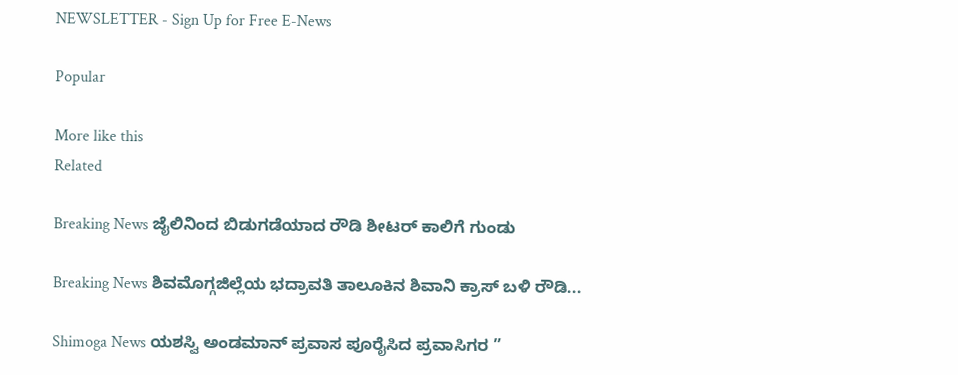NEWSLETTER - Sign Up for Free E-News

Popular

More like this
Related

Breaking News ಜೈಲಿನಿಂದ ಬಿಡುಗಡೆಯಾದ ರೌಡಿ ಶೀಟರ್ ಕಾಲಿಗೆ ಗುಂಡು

Breaking News ಶಿವಮೊಗ್ಗಜಿಲ್ಲೆಯ ಭದ್ರಾವತಿ ತಾಲೂಕಿನ ಶಿವಾನಿ ಕ್ರಾಸ್ ಬಳಿ ರೌಡಿ...

Shimoga News ಯಶಸ್ವಿ ಅಂಡಮಾನ್ ಪ್ರವಾಸ ಪೂರೈಸಿದ ಪ್ರವಾಸಿಗರ ”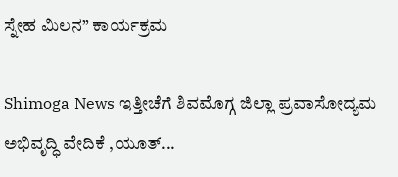ಸ್ನೇಹ ಮಿಲನ” ಕಾರ್ಯಕ್ರಮ

Shimoga News ಇತ್ತೀಚೆಗೆ ಶಿವಮೊಗ್ಗ ಜಿಲ್ಲಾ ಪ್ರವಾಸೋದ್ಯಮ ಅಭಿವೃದ್ಧಿ ವೇದಿಕೆ ,ಯೂತ್...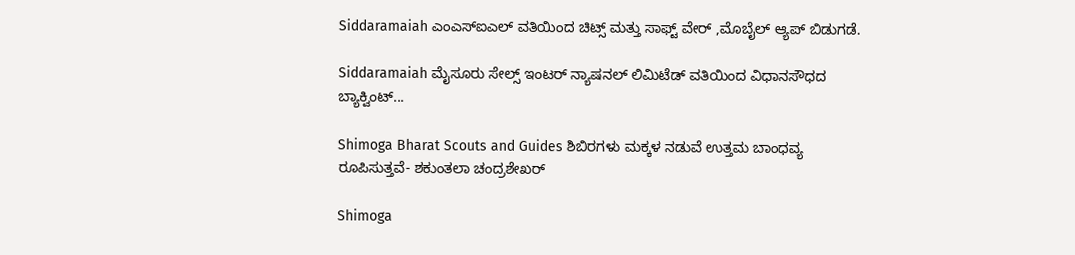Siddaramaiah ಎಂಎಸ್ಐಎಲ್ ವತಿಯಿಂದ ಚಿಟ್ಸ್ ಮತ್ತು ಸಾಫ್ಟ್ ವೇರ್ ,ಮೊಬೈಲ್ ಆ್ಯಪ್ ಬಿಡುಗಡೆ.

Siddaramaiah ಮೈಸೂರು ಸೇಲ್ಸ್ ಇಂಟರ್ ನ್ಯಾಷನಲ್ ಲಿಮಿಟೆಡ್ ವತಿಯಿಂದ ವಿಧಾನಸೌಧದ ಬ್ಯಾಕ್ವಿಂಟ್...

Shimoga Bharat Scouts and Guides ಶಿಬಿರಗಳು ಮಕ್ಕಳ ನಡುವೆ ಉತ್ತಮ ಬಾಂಧವ್ಯ ರೂಪಿಸುತ್ತವೆ- ಶಕುಂತಲಾ ಚಂದ್ರಶೇಖರ್

Shimoga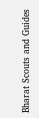Bharat Scouts and Guides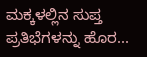ಮಕ್ಕಳಲ್ಲಿನ ಸುಪ್ತ ಪ್ರತಿಭೆಗಳನ್ನು ಹೊರ...